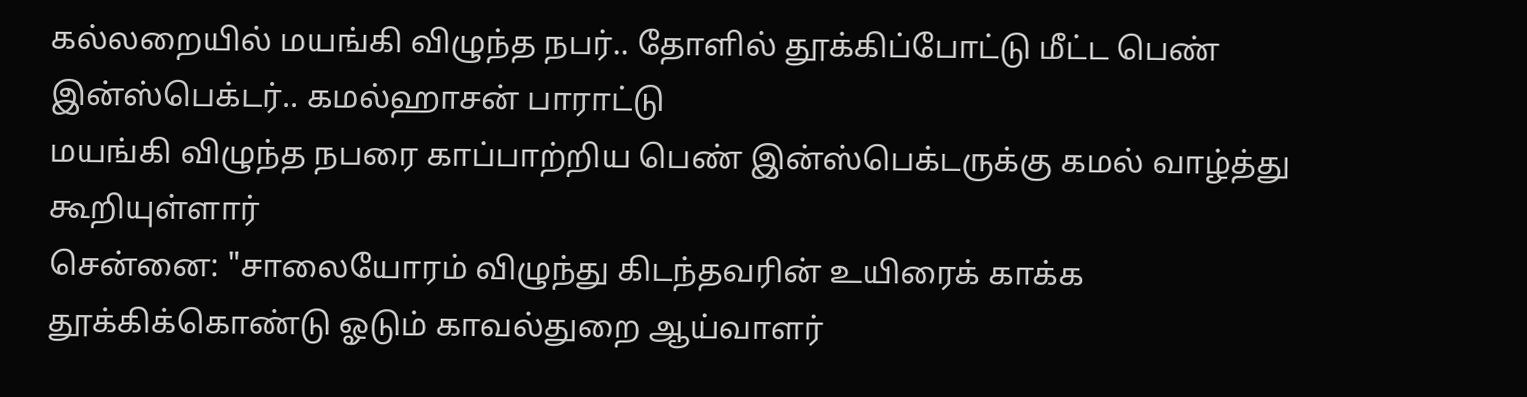கல்லறையில் மயங்கி விழுந்த நபர்.. தோளில் தூக்கிப்போட்டு மீட்ட பெண் இன்ஸ்பெக்டர்.. கமல்ஹாசன் பாராட்டு
மயங்கி விழுந்த நபரை காப்பாற்றிய பெண் இன்ஸ்பெக்டருக்கு கமல் வாழ்த்து கூறியுள்ளார்
சென்னை: "சாலையோரம் விழுந்து கிடந்தவரின் உயிரைக் காக்க தூக்கிக்கொண்டு ஓடும் காவல்துறை ஆய்வாளர்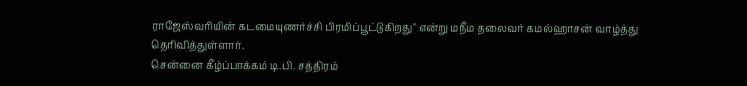ராஜேஸ்வரியின் கடமையுணர்ச்சி பிரமிப்பூட்டுகிறது" என்று மநீம தலைவர் கமல்ஹாசன் வாழ்த்து தெரிவித்துள்ளார்.
சென்னை கீழ்ப்பாக்கம் டி.பி. சத்திரம்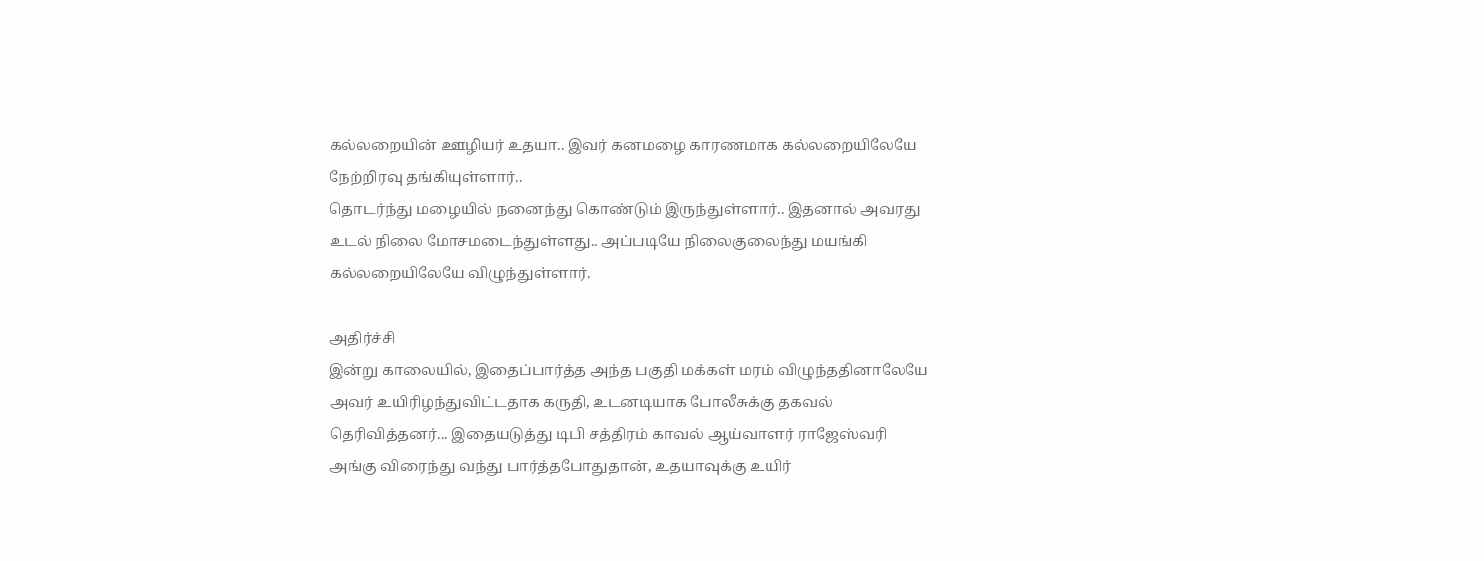கல்லறையின் ஊழியர் உதயா.. இவர் கனமழை காரணமாக கல்லறையிலேயே நேற்றிரவு தங்கியுள்ளார்..
தொடர்ந்து மழையில் நனைந்து கொண்டும் இருந்துள்ளார்.. இதனால் அவரது உடல் நிலை மோசமடைந்துள்ளது.. அப்படியே நிலைகுலைந்து மயங்கி கல்லறையிலேயே விழுந்துள்ளார்.

அதிர்ச்சி
இன்று காலையில், இதைப்பார்த்த அந்த பகுதி மக்கள் மரம் விழுந்ததினாலேயே அவர் உயிரிழந்துவிட்டதாக கருதி, உடனடியாக போலீசுக்கு தகவல் தெரிவித்தனர்... இதையடுத்து டிபி சத்திரம் காவல் ஆய்வாளர் ராஜேஸ்வரி அங்கு விரைந்து வந்து பார்த்தபோதுதான், உதயாவுக்கு உயிர்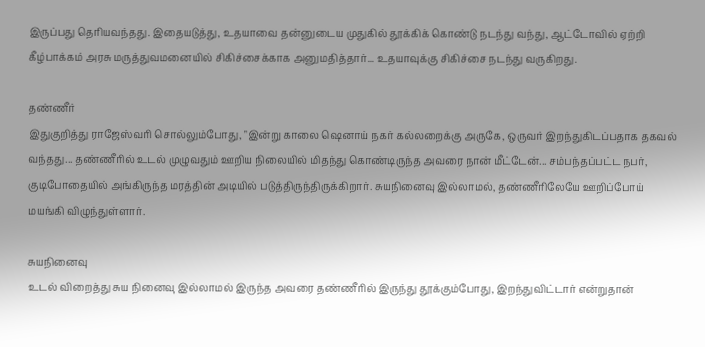இருப்பது தெரியவந்தது. இதையடுத்து, உதயாவை தன்னுடைய முதுகில் தூக்கிக் கொண்டு நடந்து வந்து, ஆட்டோவில் ஏற்றி கீழ்பாக்கம் அரசு மருத்துவமனையில் சிகிச்சைக்காக அனுமதித்தார்... உதயாவுக்கு சிகிச்சை நடந்து வருகிறது.

தண்ணீர்
இதுகுறித்து ராஜேஸ்வரி சொல்லும்போது, "இன்று காலை ஷெனாய் நகர் கல்லறைக்கு அருகே, ஒருவர் இறந்துகிடப்பதாக தகவல் வந்தது... தண்ணீரில் உடல் முழுவதும் ஊறிய நிலையில் மிதந்து கொண்டிருந்த அவரை நான் மீட்டேன்... சம்பந்தப்பட்ட நபர், குடிபோதையில் அங்கிருந்த மரத்தின் அடியில் படுத்திருந்திருக்கிறார். சுயநினைவு இல்லாமல், தண்ணீரிலேயே ஊறிப்போய் மயங்கி விழுந்துள்ளார்.

சுயநினைவு
உடல் விறைத்து சுய நினைவு இல்லாமல் இருந்த அவரை தண்ணீரில் இருந்து தூக்கும்போது, இறந்துவிட்டார் என்றுதான்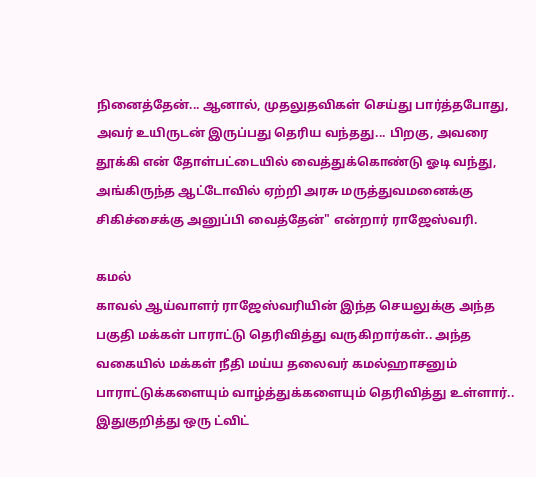நினைத்தேன்... ஆனால், முதலுதவிகள் செய்து பார்த்தபோது, அவர் உயிருடன் இருப்பது தெரிய வந்தது... பிறகு, அவரை தூக்கி என் தோள்பட்டையில் வைத்துக்கொண்டு ஓடி வந்து, அங்கிருந்த ஆட்டோவில் ஏற்றி அரசு மருத்துவமனைக்கு சிகிச்சைக்கு அனுப்பி வைத்தேன்" என்றார் ராஜேஸ்வரி.

கமல்
காவல் ஆய்வாளர் ராஜேஸ்வரியின் இந்த செயலுக்கு அந்த பகுதி மக்கள் பாராட்டு தெரிவித்து வருகிறார்கள்.. அந்த வகையில் மக்கள் நீதி மய்ய தலைவர் கமல்ஹாசனும் பாராட்டுக்களையும் வாழ்த்துக்களையும் தெரிவித்து உள்ளார்.. இதுகுறித்து ஒரு ட்விட்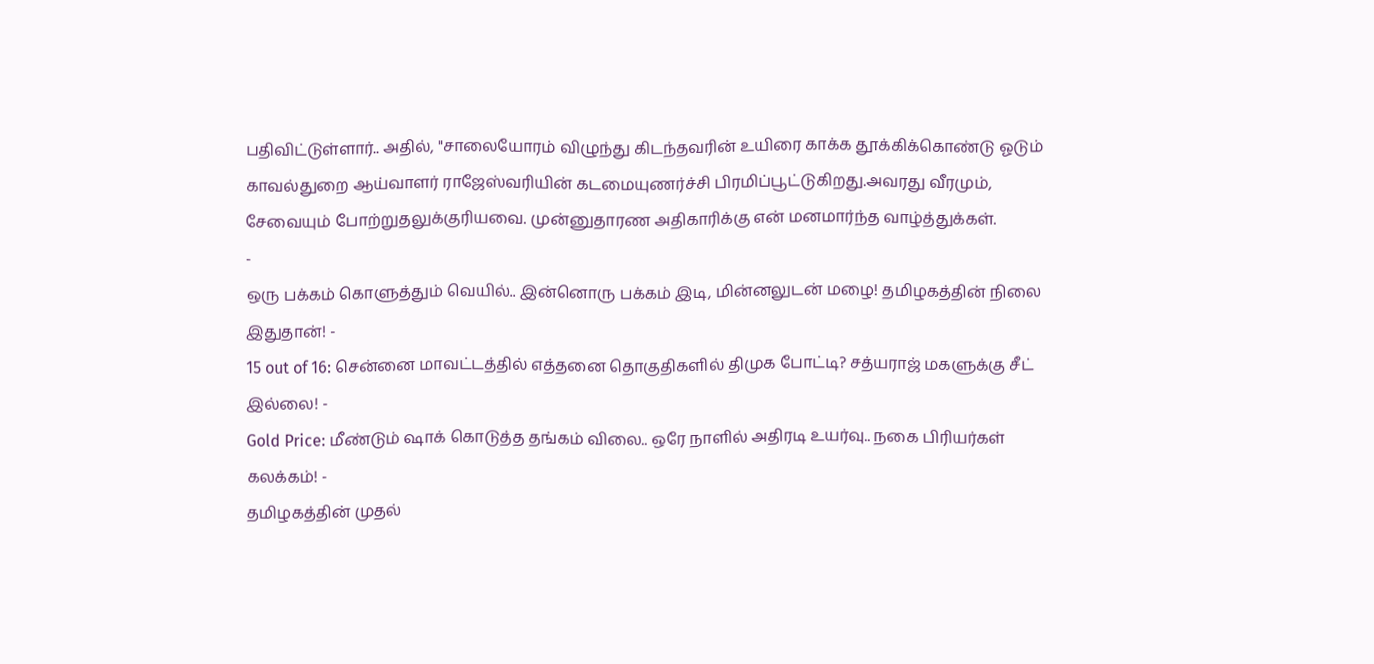பதிவிட்டுள்ளார்.. அதில், "சாலையோரம் விழுந்து கிடந்தவரின் உயிரை காக்க தூக்கிக்கொண்டு ஓடும் காவல்துறை ஆய்வாளர் ராஜேஸ்வரியின் கடமையுணர்ச்சி பிரமிப்பூட்டுகிறது.அவரது வீரமும், சேவையும் போற்றுதலுக்குரியவை. முன்னுதாரண அதிகாரிக்கு என் மனமார்ந்த வாழ்த்துக்கள்.
-
ஒரு பக்கம் கொளுத்தும் வெயில்.. இன்னொரு பக்கம் இடி, மின்னலுடன் மழை! தமிழகத்தின் நிலை இதுதான்! -
15 out of 16: சென்னை மாவட்டத்தில் எத்தனை தொகுதிகளில் திமுக போட்டி? சத்யராஜ் மகளுக்கு சீட் இல்லை! -
Gold Price: மீண்டும் ஷாக் கொடுத்த தங்கம் விலை.. ஒரே நாளில் அதிரடி உயர்வு.. நகை பிரியர்கள் கலக்கம்! -
தமிழகத்தின் முதல்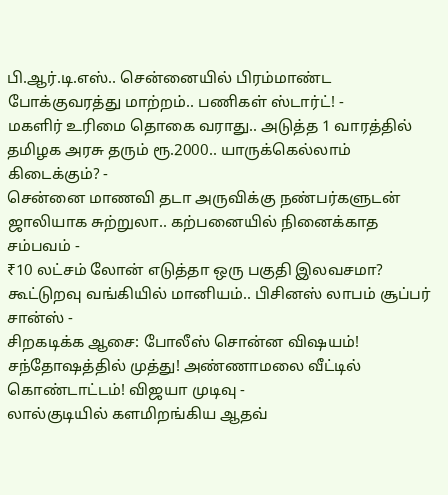பி.ஆர்.டி.எஸ்.. சென்னையில் பிரம்மாண்ட போக்குவரத்து மாற்றம்.. பணிகள் ஸ்டார்ட்! -
மகளிர் உரிமை தொகை வராது.. அடுத்த 1 வாரத்தில் தமிழக அரசு தரும் ரூ.2000.. யாருக்கெல்லாம் கிடைக்கும்? -
சென்னை மாணவி தடா அருவிக்கு நண்பர்களுடன் ஜாலியாக சுற்றுலா.. கற்பனையில் நினைக்காத சம்பவம் -
₹10 லட்சம் லோன் எடுத்தா ஒரு பகுதி இலவசமா? கூட்டுறவு வங்கியில் மானியம்.. பிசினஸ் லாபம் சூப்பர் சான்ஸ் -
சிறகடிக்க ஆசை: போலீஸ் சொன்ன விஷயம்! சந்தோஷத்தில் முத்து! அண்ணாமலை வீட்டில் கொண்டாட்டம்! விஜயா முடிவு -
லால்குடியில் களமிறங்கிய ஆதவ்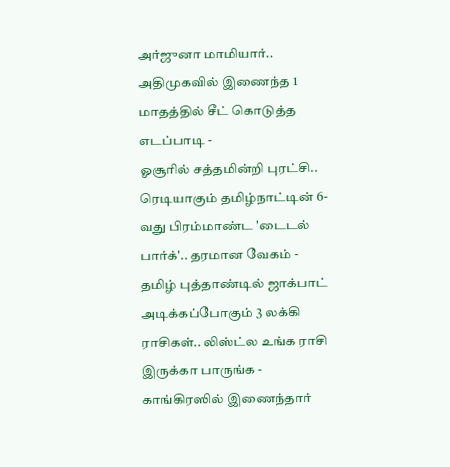அர்ஜுனா மாமியார்.. அதிமுகவில் இணைந்த 1 மாதத்தில் சீட் கொடுத்த எடப்பாடி -
ஓசூரில் சத்தமின்றி புரட்சி.. ரெடியாகும் தமிழ்நாட்டின் 6-வது பிரம்மாண்ட 'டைடல் பார்க்'.. தரமான வேகம் -
தமிழ் புத்தாண்டில் ஜாக்பாட் அடிக்கப்போகும் 3 லக்கி ராசிகள்.. லிஸ்ட்ல உங்க ராசி இருக்கா பாருங்க -
காங்கிரஸில் இணைந்தார்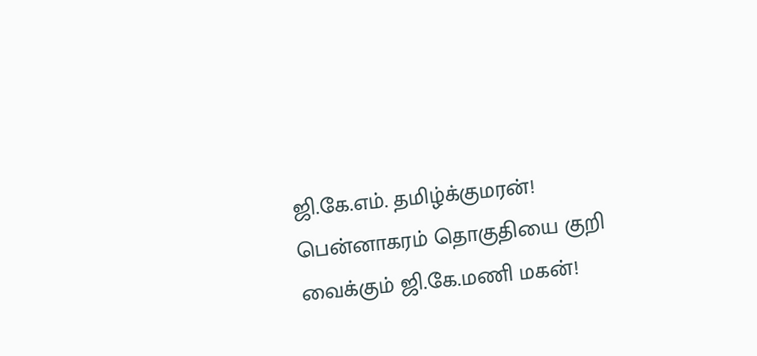ஜி.கே.எம். தமிழ்க்குமரன்! பென்னாகரம் தொகுதியை குறி வைக்கும் ஜி.கே.மணி மகன்!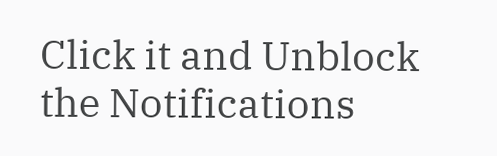Click it and Unblock the Notifications